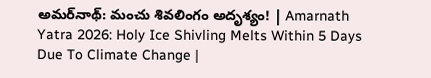అమర్‌నాథ్‌: మంచు శివలింగం అదృశ్యం! | Amarnath Yatra 2026: Holy Ice Shivling Melts Within 5 Days Due To Climate Change |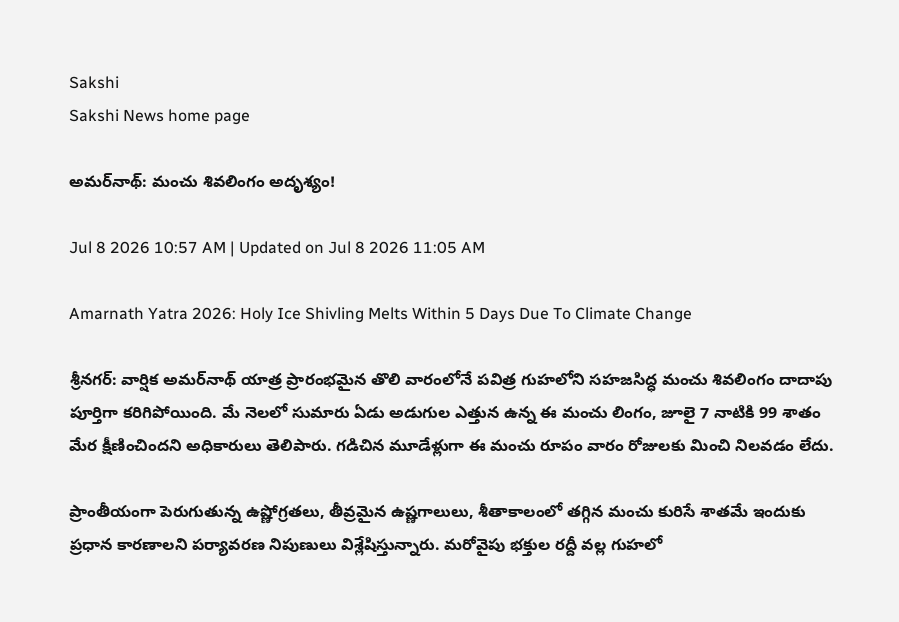Sakshi
Sakshi News home page

అమర్‌నాథ్‌: మంచు శివలింగం అదృశ్యం!

Jul 8 2026 10:57 AM | Updated on Jul 8 2026 11:05 AM

Amarnath Yatra 2026: Holy Ice Shivling Melts Within 5 Days Due To Climate Change

శ్రీనగర్: వార్షిక అమర్‌నాథ్ యాత్ర ప్రారంభమైన తొలి వారంలోనే పవిత్ర గుహలోని సహజసిద్ధ మంచు శివలింగం దాదాపు పూర్తిగా కరిగిపోయింది. మే నెలలో సుమారు ఏడు అడుగుల ఎత్తున ఉన్న ఈ మంచు లింగం, జూలై 7 నాటికి 99 శాతం మేర క్షీణించిందని అధికారులు తెలిపారు. గడిచిన మూడేళ్లుగా ఈ మంచు రూపం వారం రోజులకు మించి నిలవడం లేదు.

ప్రాంతీయంగా పెరుగుతున్న ఉష్ణోగ్రతలు, తీవ్రమైన ఉష్ణగాలులు, శీతాకాలంలో తగ్గిన మంచు కురిసే శాతమే ఇందుకు ప్రధాన కారణాలని పర్యావరణ నిపుణులు విశ్లేషిస్తున్నారు. మరోవైపు భక్తుల రద్దీ వల్ల గుహలో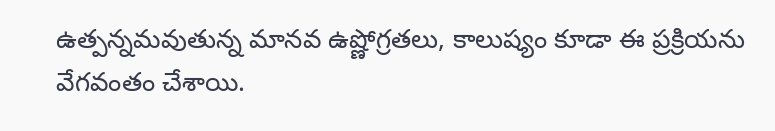ఉత్పన్నమవుతున్న మానవ ఉష్ణోగ్రతలు, కాలుష్యం కూడా ఈ ప్రక్రియను వేగవంతం చేశాయి.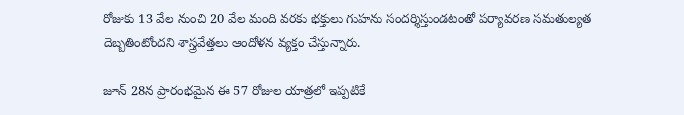రోజుకు 13 వేల నుంచి 20 వేల మంది వరకు భక్తులు గుహను సందర్శిస్తుండటంతో పర్యావరణ సమతుల్యత దెబ్బతింటోందని శాస్త్రవేత్తలు ఆందోళన వ్యక్తం చేస్తున్నారు.

జూన్ 28న ప్రారంభమైన ఈ 57 రోజుల యాత్రలో ఇప్పటికే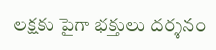లక్షకు పైగా భక్తులు దర్శనం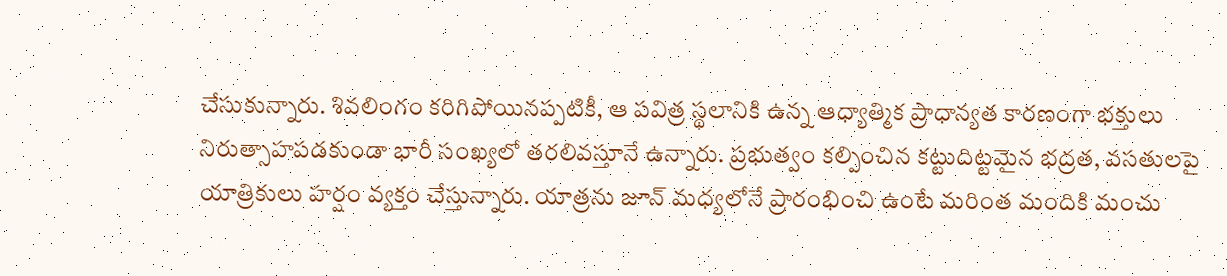చేసుకున్నారు. శివలింగం కరిగిపోయినప్పటికీ, ఆ పవిత్ర స్థలానికి ఉన్న ఆధ్యాత్మిక ప్రాధాన్యత కారణంగా భక్తులు  నిరుత్సాహపడకుండా భారీ సంఖ్యలో తరలివస్తూనే ఉన్నారు. ప్రభుత్వం కల్పించిన కట్టుదిట్టమైన భద్రత, వసతులపై యాత్రికులు హర్షం వ్యక్తం చేస్తున్నారు. యాత్రను జూన్ మధ్యలోనే ప్రారంభించి ఉంటే మరింత మందికి మంచు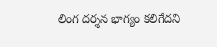లింగ దర్శన భాగ్యం కలిగేదని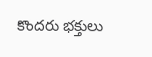కొందరు భక్తులు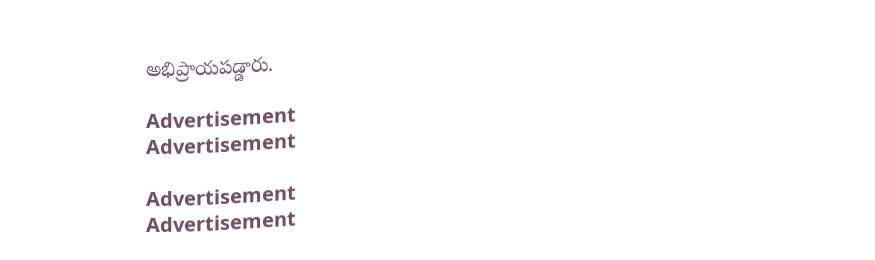అభిప్రాయపడ్డారు.

Advertisement
Advertisement

Advertisement
Advertisement